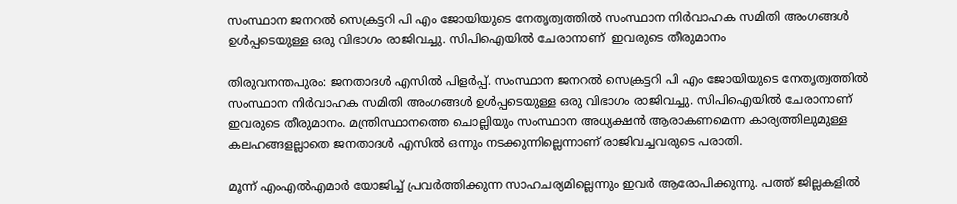സംസ്ഥാന ജനറല്‍ സെക്രട്ടറി പി എം ജോയിയുടെ നേതൃത്വത്തില്‍ സംസ്ഥാന നിര്‍വാഹക സമിതി അംഗങ്ങള്‍ ഉള്‍പ്പടെയുള്ള ഒരു വിഭാഗം രാജിവച്ചു. സിപിഐയില്‍ ചേരാനാണ്  ഇവരുടെ തീരുമാനം

തിരുവനന്തപുരം: ജനതാദള്‍ എസില്‍ പിളര്‍പ്പ്. സംസ്ഥാന ജനറല്‍ സെക്രട്ടറി പി എം ജോയിയുടെ നേതൃത്വത്തില്‍ സംസ്ഥാന നിര്‍വാഹക സമിതി അംഗങ്ങള്‍ ഉള്‍പ്പടെയുള്ള ഒരു വിഭാഗം രാജിവച്ചു. സിപിഐയില്‍ ചേരാനാണ് ഇവരുടെ തീരുമാനം. മന്ത്രിസ്ഥാനത്തെ ചൊല്ലിയും സംസ്ഥാന അധ്യക്ഷന്‍ ആരാകണമെന്ന കാര്യത്തിലുമുള്ള കലഹങ്ങളല്ലാതെ ജനതാദള്‍ എസില്‍ ഒന്നും നടക്കുന്നില്ലെന്നാണ് രാജിവച്ചവരുടെ പരാതി.

മൂന്ന് എംഎല്‍എമാര്‍ യോജിച്ച് പ്രവര്‍ത്തിക്കുന്ന സാഹചര്യമില്ലെന്നും ഇവര്‍ ആരോപിക്കുന്നു. പത്ത് ജില്ലകളില്‍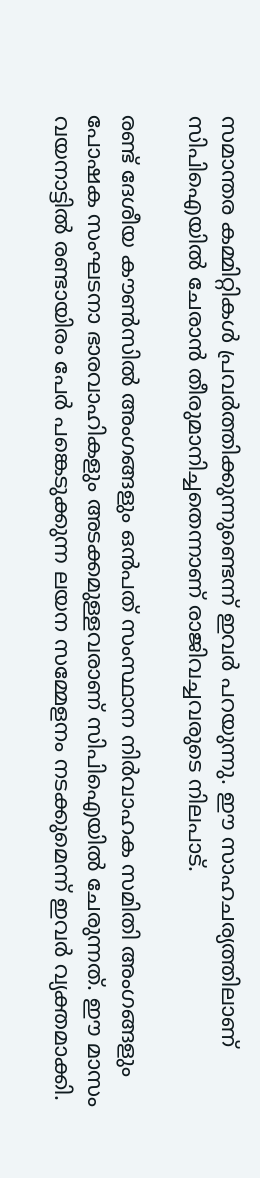സമാന്തര കമ്മിറ്റികള്‍ പ്രവര്‍ത്തിക്കുന്നുണ്ടെന്ന് ഇവര്‍ പറയുന്നു. ഈ സാഹചര്യത്തിലാണ് സിപിഐയില്‍ ചേരാന്‍ തീരുമാനിച്ചതെന്നാണ് രാജിവച്ചവരുടെ നിലപാട്.

രണ്ട് ദേശീയ കൗണ്‍സില്‍ അംഗങ്ങളും ഒന്‍പത് സംസ്ഥാന നിര്‍വാഹക സമിതി അംഗങ്ങളും പോഷക സംഘടനാ ഭാരവാഹികളും അടക്കമുള്ളവരാണ് സിപിഐയില്‍ ചേരുന്നത്. ഈ മാസം വയനാട്ടില്‍ രണ്ടായിരം പേര്‍ പങ്കെടുക്കുന്ന ലയന സമ്മേളനം നടക്കുമെന്ന് ഇവര്‍ വ്യക്തമാക്കി.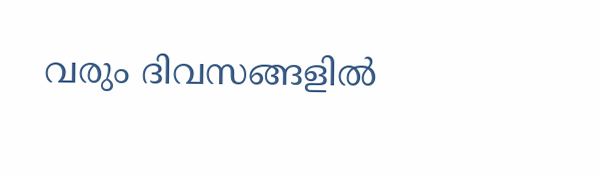വരും ദിവസങ്ങളില്‍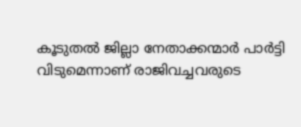കൂടുതല്‍ ജില്ലാ നേതാക്കന്മാര്‍ പാര്‍ട്ടി വിടുമെന്നാണ് രാജിവച്ചവരുടെ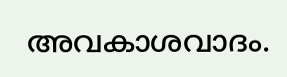അവകാശവാദം.